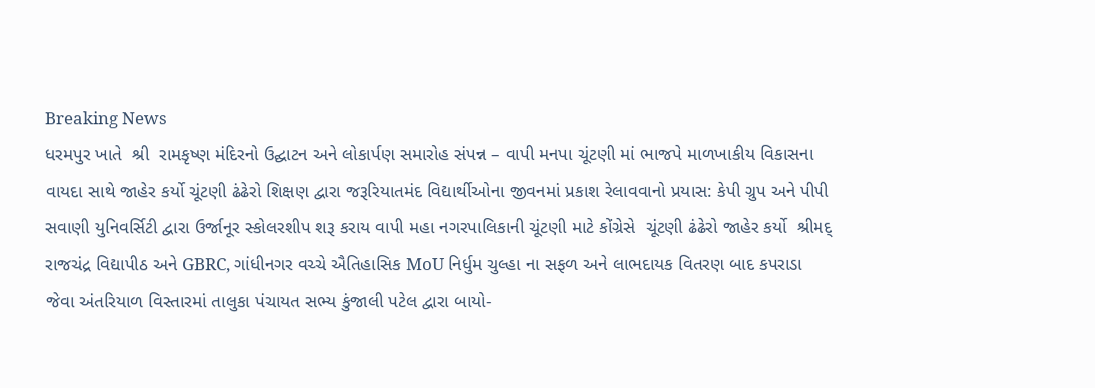Breaking News
ધરમપુર ખાતે  શ્રી  રામકૃષ્ણ મંદિરનો ઉદ્ઘાટન અને લોકાર્પણ સમારોહ સંપન્ન – વાપી મનપા ચૂંટણી માં ભાજપે માળખાકીય વિકાસના વાયદા સાથે જાહેર કર્યો ચૂંટણી ઢંઢેરો શિક્ષણ દ્વારા જરૂરિયાતમંદ વિદ્યાર્થીઓના જીવનમાં પ્રકાશ રેલાવવાનો પ્રયાસ: કેપી ગ્રુપ અને પીપી સવાણી યુનિવર્સિટી દ્વારા ઉર્જાનૂર સ્કોલરશીપ શરૂ કરાય વાપી મહા નગરપાલિકાની ચૂંટણી માટે કોંગ્રેસે  ચૂંટણી ઢંઢેરો જાહેર કર્યો  શ્રીમદ્ રાજચંદ્ર વિદ્યાપીઠ અને GBRC, ગાંધીનગર વચ્ચે ઐતિહાસિક MoU નિર્ધુમ ચુલ્હા ના સફળ અને લાભદાયક વિતરણ બાદ કપરાડા જેવા અંતરિયાળ વિસ્તારમાં તાલુકા પંચાયત સભ્ય કુંજાલી પટેલ દ્વારા બાયો-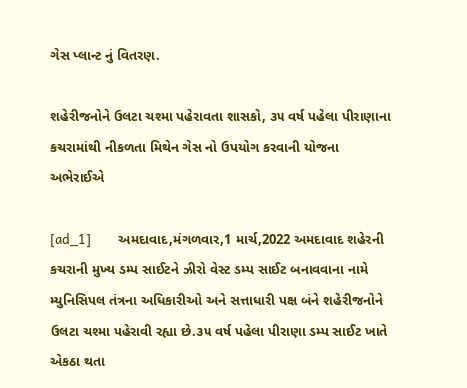ગેસ પ્લાન્ટ નું વિતરણ.

શહેરીજનોને ઉલટા ચશ્મા પહેરાવતા શાસકો, ૩૫ વર્ષ પહેલા પીરાણાના કચરામાંથી નીકળતા મિથેન ગેસ નો ઉપયોગ કરવાની યોજના અભેરાઈએ

[ad_1]         અમદાવાદ,મંગળવાર,1 માર્ચ,2022 અમદાવાદ શહેરની કચરાની મુખ્ય ડમ્પ સાઈટને ઝીરો વેસ્ટ ડમ્પ સાઈટ બનાવવાના નામે મ્યુનિસિપલ તંત્રના અધિકારીઓ અને સત્તાધારી પક્ષ બંને શહેરીજનોને ઉલટા ચશ્મા પહેરાવી રહ્યા છે.૩૫ વર્ષ પહેલા પીરાણા ડમ્પ સાઈટ ખાતે એકઠા થતા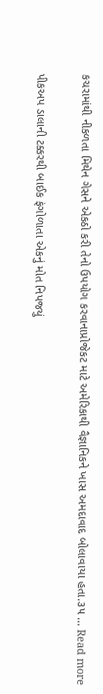કચરામાંથી નીકળતા મિથેન ગેસને એકઠો કરી તેનો ઉપયોગ કરવાનાપ્રોજેકટ માટે અમેરિકાથી વૈજ્ઞાનિકને ખાસ અમદાવાદ બોલાવાયા હતા.૩૫ … Read more

પીકઅપ ડાલાની ટક્કરથી બાઈક ફંગોળાતા એકનું મોત નિપજયું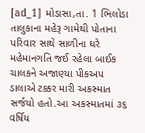[ad_1] મોડાસા,તા. 1 ભિલોડા તાલુકાના મહેરૂ ગામેથી પોતાના પરિવાર સાથે સાળીના ઘરે મહેમાનગતિ જઈ રહેલા બાઈક ચાલકને અજાણ્યા પીકઅપ  ડાલાએ ટક્કર મારી અકસ્માત સર્જયો હતો.આ અકસ્માતમાં ૩૬ વર્ષિય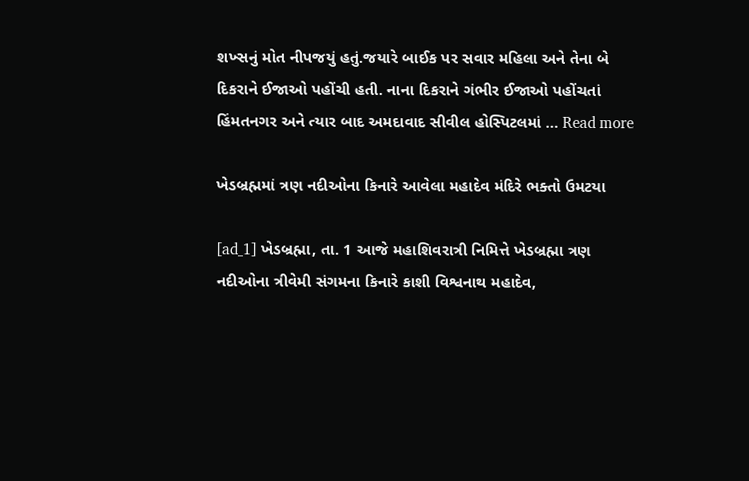શખ્સનું મોત નીપજયું હતું.જયારે બાઈક પર સવાર મહિલા અને તેના બે દિકરાને ઈજાઓ પહોંચી હતી. નાના દિકરાને ગંભીર ઈજાઓ પહોંચતાં હિંમતનગર અને ત્યાર બાદ અમદાવાદ સીવીલ હોસ્પિટલમાં … Read more

ખેડબ્રહ્મમાં ત્રણ નદીઓના કિનારે આવેલા મહાદેવ મંદિરે ભક્તો ઉમટયા

[ad_1] ખેડબ્રહ્મા, તા. 1 આજે મહાશિવરાત્રી નિમિત્તે ખેડબ્રહ્મા ત્રણ નદીઓના ત્રીવેમી સંગમના કિનારે કાશી વિશ્વનાથ મહાદેવ,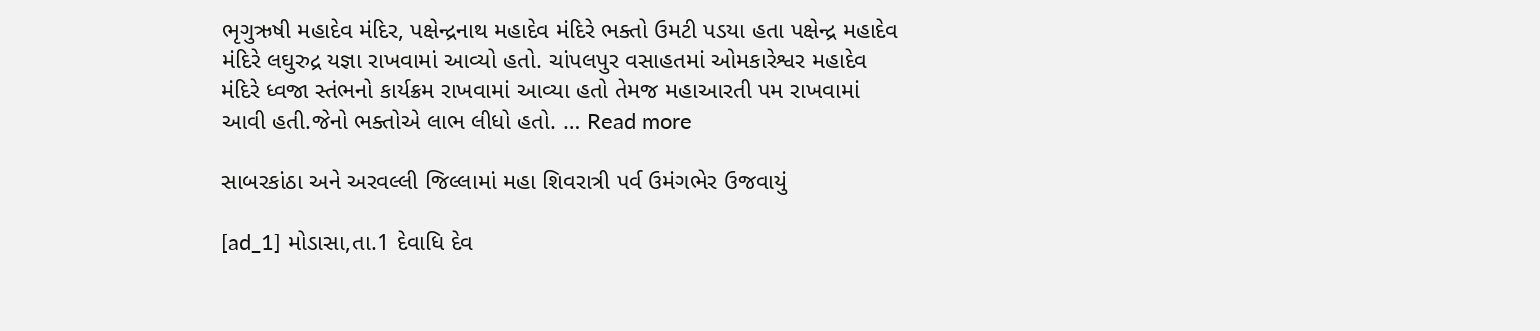ભૃગુઋષી મહાદેવ મંદિર, પક્ષેન્દ્રનાથ મહાદેવ મંદિરે ભક્તો ઉમટી પડયા હતા પક્ષેન્દ્ર મહાદેવ મંદિરે લઘુરુદ્ર યજ્ઞા રાખવામાં આવ્યો હતો. ચાંપલપુર વસાહતમાં ઓમકારેશ્વર મહાદેવ મંદિરે ધ્વજા સ્તંભનો કાર્યક્રમ રાખવામાં આવ્યા હતો તેમજ મહાઆરતી પમ રાખવામાં આવી હતી.જેનો ભક્તોએ લાભ લીધો હતો. … Read more

સાબરકાંઠા અને અરવલ્લી જિલ્લામાં મહા શિવરાત્રી પર્વ ઉમંગભેર ઉજવાયું

[ad_1] મોડાસા,તા.1 દેવાધિ દેવ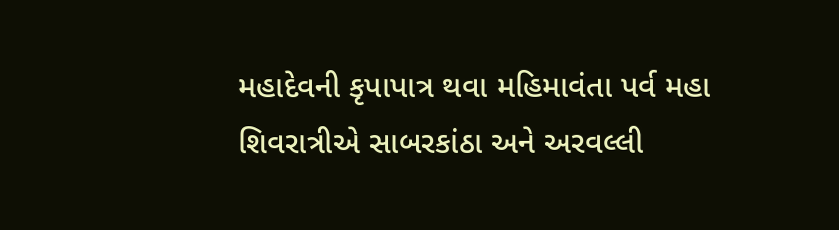મહાદેવની કૃપાપાત્ર થવા મહિમાવંતા પર્વ મહા શિવરાત્રીએ સાબરકાંઠા અને અરવલ્લી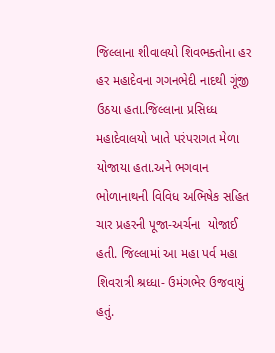જિલ્લાના શીવાલયો શિવભક્તોના હર હર મહાદેવના ગગનભેદી નાદથી ગૂંજી ઉઠયા હતા.જિલ્લાના પ્રસિધ્ધ મહાદેવાલયો ખાતે પરંપરાગત મેળા યોજાયા હતા.અને ભગવાન ભોળાનાથની વિવિધ અભિષેક સહિત ચાર પ્રહરની પૂજા-અર્ચના  યોજાઈ હતી. જિલ્લામાં આ મહા પર્વ મહા શિવરાત્રી શ્રધ્ધા- ઉમંગભેર ઉજવાયું હતું.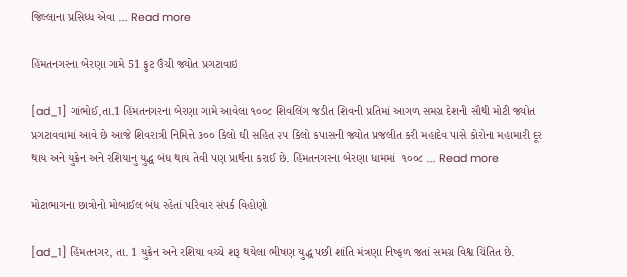જિલ્લાના પ્રસિધ્ધ એવા … Read more

હિંમતનગરના બેરણા ગામે 51 ફુટ ઉંચી જ્યોત પ્રગટાવાઇ

[ad_1] ગાંભોઈ,તા.1 હિંમતનગરના બેરણા ગામે આવેલા ૧૦૦૮ શિવલિંગ જડીત શિવની પ્રતિમાં આગળ સમગ્ર દેશની સૌથી મોટી જ્યોત પ્રગટાવવામાં આવે છે આજે શિવરાત્રી નિમિત્તે ૩૦૦ કિલો ઘી સહિત ૨૫ કિલો કપાસની જ્યોત પ્રજલીત કરી મહાદેવ પાસે કોરોના મહામારી દૂર થાય અને યુક્રેન અને રશિયાનુ યુદ્ધ બંધ થાય તેવી પણ પ્રાર્થના કરાઈ છે. હિંમતનગરના બેરણા ધામમાં  ૧૦૦૮ … Read more

મોટાભાગના છાત્રોનો મોબાઈલ બંધ રહેતાં પરિવાર સંપર્ક વિહોણો

[ad_1] હિંમતનગર, તા. 1 યુક્રેન અને રશિયા વચ્ચે શરૂ થયેલા ભીષણ યુદ્ધ પછી શાંતિ મંત્રણા નિષ્ફળ જતાં સમગ્ર વિશ્વ ચિંતિત છે.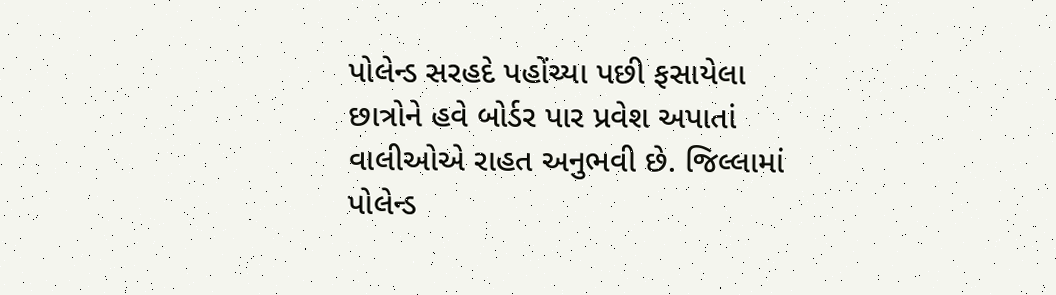પોલેન્ડ સરહદે પહોંચ્યા પછી ફસાયેલા છાત્રોને હવે બોર્ડર પાર પ્રવેશ અપાતાં વાલીઓએ રાહત અનુભવી છે. જિલ્લામાં પોલેન્ડ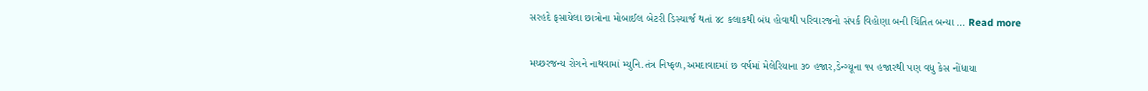સરહદે ફસાયેલા છાત્રોના મોબાઈલ બેટરી ડિસ્ચાર્જ થતાં ૪૮ કલાકથી બંધ હોવાથી પરિવારજનો સંપર્ક વિહોણા બની ચિંતિત બન્યા … Read more

મચ્છરજન્ય રોગને નાથવામાં મ્યુનિ.તંત્ર નિષ્ફળ,અમદાવાદમાં છ વર્ષમાં મેલેરિયાના ૩૦ હજાર,ડેન્ગ્યૂના ૧૫ હજારથી પણ વધુ કેસ નોંધાયા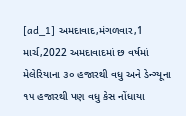[ad_1] અમદાવાદ,મંગળવાર,1 માર્ચ,2022 અમદાવાદમાં છ વર્ષમાં મેલેરિયાના ૩૦ હજારથી વધુ અને ડેન્ગ્યૂના ૧૫ હજારથી પણ વધુ કેસ નોંધાયા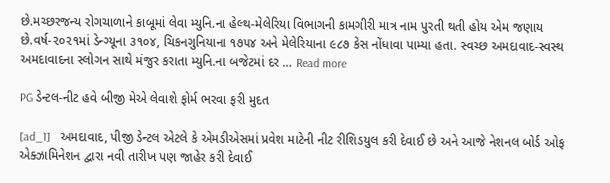છે.મચ્છરજન્ય રોગચાળાને કાબૂમાં લેવા મ્યુનિ.ના હેલ્થ-મેલેરિયા વિભાગની કામગીરી માત્ર નામ પુરતી થતી હોય એમ જણાય છે.વર્ષ-૨૦૨૧માં ડેન્ગ્યૂના ૩૧૦૪, ચિકનગુનિયાના ૧૭૫૪ અને મેલેરિયાના ૯૮૭ કેસ નોંધાવા પામ્યા હતા. સ્વચ્છ અમદાવાદ-સ્વસ્થ અમદાવાદના સ્લોગન સાથે મંજુર કરાતા મ્યુનિ.ના બજેટમાં દર … Read more

PG ડેન્ટલ-નીટ હવે બીજી મેએ લેવાશે ફોર્મ ભરવા ફરી મુદત

[ad_1]   અમદાવાદ, પીજી ડેન્ટલ એટલે કે એમડીએસમાં પ્રવેશ માટેની નીટ રીશિડયુલ કરી દેવાઈ છે અને આજે નેશનલ બોર્ડ ઓફ એક્ઝામિનેશન દ્વારા નવી તારીખ પણ જાહેર કરી દેવાઈ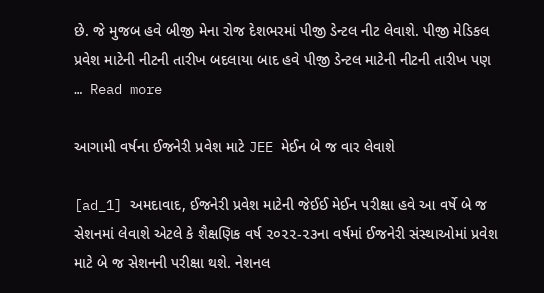છે. જે મુજબ હવે બીજી મેના રોજ દેશભરમાં પીજી ડેન્ટલ નીટ લેવાશે. પીજી મેડિકલ પ્રવેશ માટેની નીટની તારીખ બદલાયા બાદ હવે પીજી ડેન્ટલ માટેની નીટની તારીખ પણ … Read more

આગામી વર્ષના ઈજનેરી પ્રવેશ માટે JEE મેઈન બે જ વાર લેવાશે

[ad_1] અમદાવાદ, ઈજનેરી પ્રવેશ માટેની જેઈઈ મેઈન પરીક્ષા હવે આ વર્ષે બે જ સેશનમાં લેવાશે એટલે કે શૈક્ષણિક વર્ષ ૨૦૨૨-૨૩ના વર્ષમાં ઈજનેરી સંસ્થાઓમાં પ્રવેશ માટે બે જ સેશનની પરીક્ષા થશે. નેશનલ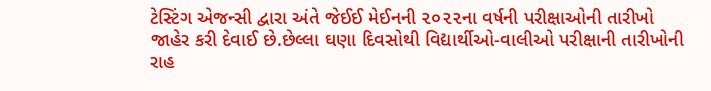ટેસ્ટિંગ એજન્સી દ્વારા અંતે જેઈઈ મેઈનની ૨૦૨૨ના વર્ષની પરીક્ષાઓની તારીખો જાહેર કરી દેવાઈ છે.છેલ્લા ઘણા દિવસોથી વિદ્યાર્થીઓ-વાલીઓ પરીક્ષાની તારીખોની રાહ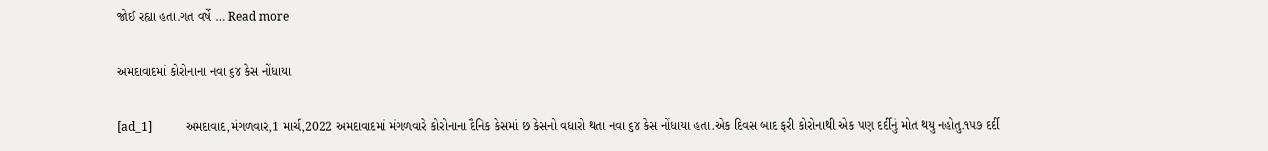જોઈ રહ્યા હતા.ગત વર્ષે … Read more

અમદાવાદમાં કોરોનાના નવા ૬૪ કેસ નોંધાયા

[ad_1]           અમદાવાદ,મંગળવાર,1 માર્ચ,2022 અમદાવાદમાં મંગળવારે કોરોનાના દૈનિક કેસમાં છ કેસનો વધારો થતા નવા ૬૪ કેસ નોંધાયા હતા.એક દિવસ બાદ ફરી કોરોનાથી એક પણ દર્દીનું મોત થયુ નહોતુ.૧૫૭ દર્દી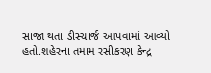સાજા થતા ડીસ્ચાર્જ આપવામાં આવ્યો હતો.શહેરના તમામ રસીકરણ કેન્દ્ર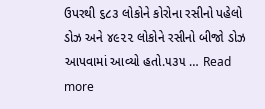ઉપરથી ૬૮૩ લોકોને કોરોના રસીનો પહેલો ડોઝ અને ૪૯૨૨ લોકોને રસીનો બીજો ડોઝ આપવામાં આવ્યો હતો.૫૩૫ … Read more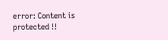error: Content is protected !!